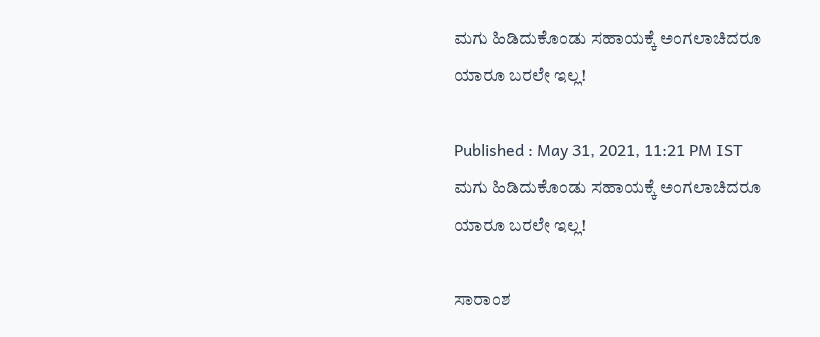ಮಗು ಹಿಡಿದುಕೊಂಡು ಸಹಾಯಕ್ಕೆ ಅಂಗಲಾಚಿದರೂ ಯಾರೂ ಬರಲೇ ಇಲ್ಲ!

Published : May 31, 2021, 11:21 PM IST
ಮಗು ಹಿಡಿದುಕೊಂಡು ಸಹಾಯಕ್ಕೆ ಅಂಗಲಾಚಿದರೂ ಯಾರೂ ಬರಲೇ ಇಲ್ಲ!

ಸಾರಾಂಶ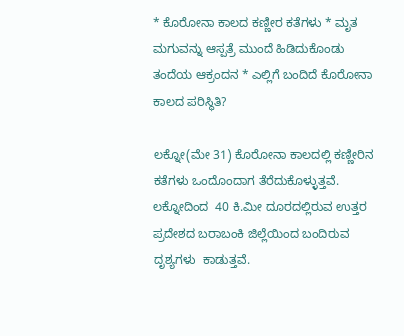* ಕೊರೋನಾ ಕಾಲದ ಕಣ್ಣೀರ ಕತೆಗಳು * ಮೃತ ಮಗುವನ್ನು ಆಸ್ಪತ್ರೆ ಮುಂದೆ ಹಿಡಿದುಕೊಂಡು ತಂದೆಯ ಆಕ್ರಂದನ * ಎಲ್ಲಿಗೆ ಬಂದಿದೆ ಕೊರೋನಾ ಕಾಲದ ಪರಿಸ್ಥಿತಿ?

ಲಕ್ನೋ(ಮೇ 31) ಕೊರೋನಾ ಕಾಲದಲ್ಲಿ ಕಣ್ಣೀರಿನ ಕತೆಗಳು ಒಂದೊಂದಾಗ ತೆರೆದುಕೊಳ್ಳುತ್ತವೆ.  ಲಕ್ನೋದಿಂದ  40 ಕಿ.ಮೀ ದೂರದಲ್ಲಿರುವ ಉತ್ತರ ಪ್ರದೇಶದ ಬರಾಬಂಕಿ ಜಿಲ್ಲೆಯಿಂದ ಬಂದಿರುವ ದೃಶ್ಯಗಳು  ಕಾಡುತ್ತವೆ.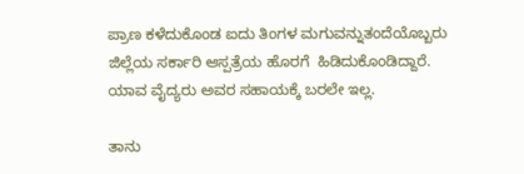ಪ್ರಾಣ ಕಳೆದುಕೊಂಡ ಐದು ತಿಂಗಳ ಮಗುವನ್ನುತಂದೆಯೊಬ್ಬರು ಜಿಲ್ಲೆಯ ಸರ್ಕಾರಿ ಆಸ್ಪತ್ರೆಯ ಹೊರಗೆ  ಹಿಡಿದುಕೊಂಡಿದ್ದಾರೆ.   ಯಾವ ವೈದ್ಯರು ಅವರ ಸಹಾಯಕ್ಕೆ ಬರಲೇ ಇಲ್ಲ.

ತಾನು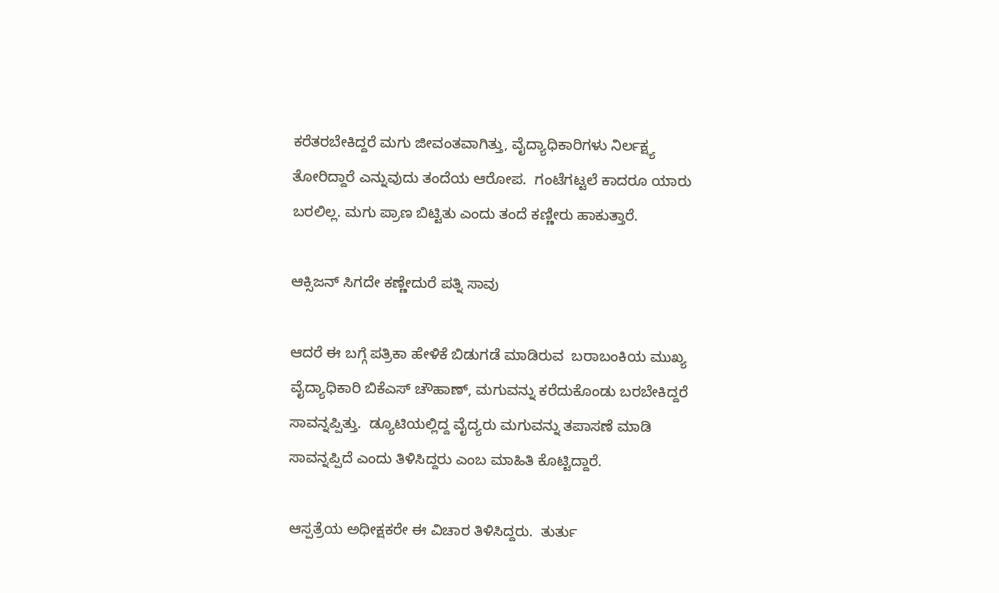ಕರೆತರಬೇಕಿದ್ದರೆ ಮಗು ಜೀವಂತವಾಗಿತ್ತು, ವೈದ್ಯಾಧಿಕಾರಿಗಳು ನಿರ್ಲಕ್ಷ್ಯ ತೋರಿದ್ದಾರೆ ಎನ್ನುವುದು ತಂದೆಯ ಆರೋಪ.  ಗಂಟೆಗಟ್ಟಲೆ ಕಾದರೂ ಯಾರು ಬರಲಿಲ್ಲ. ಮಗು ಪ್ರಾಣ ಬಿಟ್ಟಿತು ಎಂದು ತಂದೆ ಕಣ್ಣೀರು ಹಾಕುತ್ತಾರೆ.

ಆಕ್ಸಿಜನ್ ಸಿಗದೇ ಕಣ್ಣೇದುರೆ ಪತ್ನಿ ಸಾವು

ಆದರೆ ಈ ಬಗ್ಗೆ ಪತ್ರಿಕಾ ಹೇಳಿಕೆ ಬಿಡುಗಡೆ ಮಾಡಿರುವ  ಬರಾಬಂಕಿಯ ಮುಖ್ಯ ವೈದ್ಯಾಧಿಕಾರಿ ಬಿಕೆಎಸ್ ಚೌಹಾಣ್, ಮಗುವನ್ನು ಕರೆದುಕೊಂಡು ಬರಬೇಕಿದ್ದರೆ ಸಾವನ್ನಪ್ಪಿತ್ತು.  ಡ್ಯೂಟಿಯಲ್ಲಿದ್ದ ವೈದ್ಯರು ಮಗುವನ್ನು ತಪಾಸಣೆ ಮಾಡಿ ಸಾವನ್ನಪ್ಪಿದೆ ಎಂದು ತಿಳಿಸಿದ್ದರು ಎಂಬ ಮಾಹಿತಿ ಕೊಟ್ಟಿದ್ದಾರೆ.

ಆಸ್ಪತ್ರೆಯ ಅಧೀಕ್ಷಕರೇ ಈ ವಿಚಾರ ತಿಳಿಸಿದ್ದರು.  ತುರ್ತು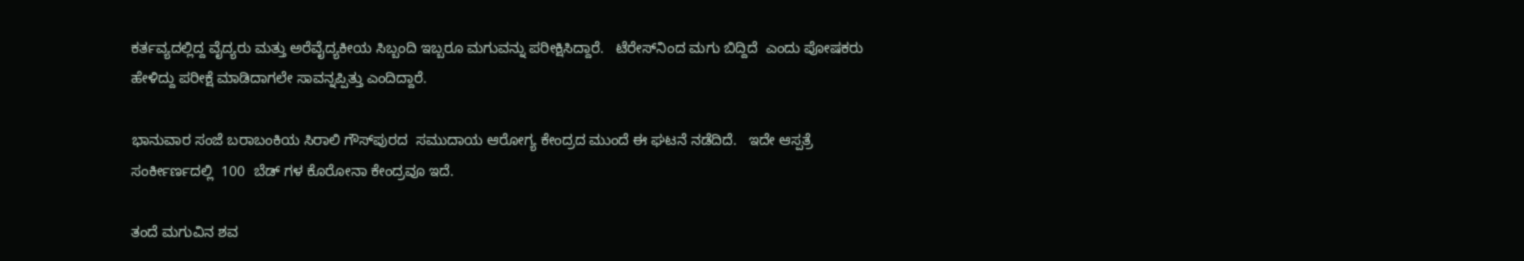ಕರ್ತವ್ಯದಲ್ಲಿದ್ದ ವೈದ್ಯರು ಮತ್ತು ಅರೆವೈದ್ಯಕೀಯ ಸಿಬ್ಬಂದಿ ಇಬ್ಬರೂ ಮಗುವನ್ನು ಪರೀಕ್ಷಿಸಿದ್ದಾರೆ.   ಟೆರೇಸ್‌ನಿಂದ ಮಗು ಬಿದ್ದಿದೆ  ಎಂದು ಪೋಷಕರು ಹೇಳಿದ್ದು ಪರೀಕ್ಷೆ ಮಾಡಿದಾಗಲೇ ಸಾವನ್ನಪ್ಪಿತ್ತು ಎಂದಿದ್ದಾರೆ.

ಭಾನುವಾರ ಸಂಜೆ ಬರಾಬಂಕಿಯ ಸಿರಾಲಿ ಗೌಸ್‌ಪುರದ  ಸಮುದಾಯ ಆರೋಗ್ಯ ಕೇಂದ್ರದ ಮುಂದೆ ಈ ಘಟನೆ ನಡೆದಿದೆ.   ಇದೇ ಆಸ್ಪತ್ರೆ ಸಂರ್ಕೀರ್ಣದಲ್ಲಿ  100  ಬೆಡ್ ಗಳ ಕೊರೋನಾ ಕೇಂದ್ರವೂ ಇದೆ.

ತಂದೆ ಮಗುವಿನ ಶವ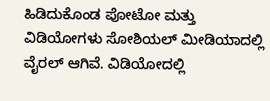ಹಿಡಿದುಕೊಂಡ ಪೋಟೋ ಮತ್ತು ವಿಡಿಯೋಗಳು ಸೋಶಿಯಲ್ ಮೀಡಿಯಾದಲ್ಲಿ ವೈರಲ್ ಆಗಿವೆ. ವಿಡಿಯೋದಲ್ಲಿ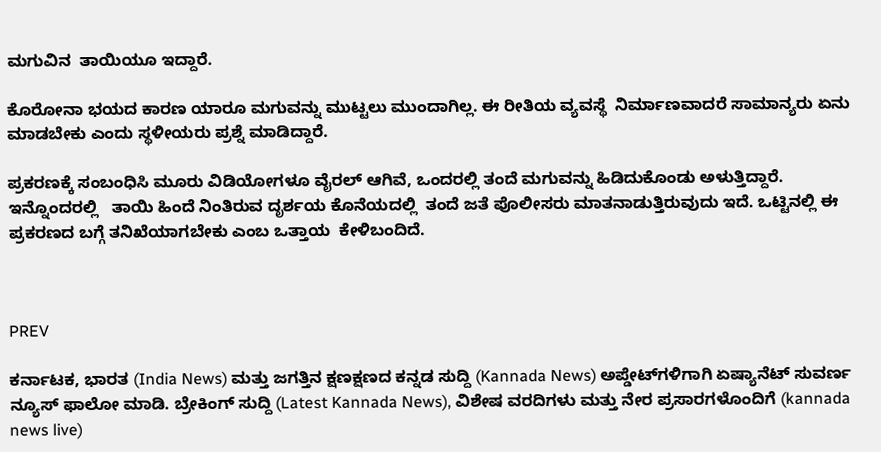ಮಗುವಿನ  ತಾಯಿಯೂ ಇದ್ದಾರೆ.

ಕೊರೋನಾ ಭಯದ ಕಾರಣ ಯಾರೂ ಮಗುವನ್ನು ಮುಟ್ಟಲು ಮುಂದಾಗಿಲ್ಲ. ಈ ರೀತಿಯ ವ್ಯವಸ್ಥೆ  ನಿರ್ಮಾಣವಾದರೆ ಸಾಮಾನ್ಯರು ಏನು ಮಾಡಬೇಕು ಎಂದು ಸ್ಥಳೀಯರು ಪ್ರಶ್ನೆ ಮಾಡಿದ್ದಾರೆ.

ಪ್ರಕರಣಕ್ಕೆ ಸಂಬಂಧಿಸಿ ಮೂರು ವಿಡಿಯೋಗಳೂ ವೈರಲ್ ಆಗಿವೆ, ಒಂದರಲ್ಲಿ ತಂದೆ ಮಗುವನ್ನು ಹಿಡಿದುಕೊಂಡು ಅಳುತ್ತಿದ್ದಾರೆ. ಇನ್ನೊಂದರಲ್ಲಿ   ತಾಯಿ ಹಿಂದೆ ನಿಂತಿರುವ ದೃರ್ಶಯ ಕೊನೆಯದಲ್ಲಿ  ತಂದೆ ಜತೆ ಪೊಲೀಸರು ಮಾತನಾಡುತ್ತಿರುವುದು ಇದೆ. ಒಟ್ಟಿನಲ್ಲಿ ಈ ಪ್ರಕರಣದ ಬಗ್ಗೆ ತನಿಖೆಯಾಗಬೇಕು ಎಂಬ ಒತ್ತಾಯ  ಕೇಳಿಬಂದಿದೆ.



PREV

ಕರ್ನಾಟಕ, ಭಾರತ (India News) ಮತ್ತು ಜಗತ್ತಿನ ಕ್ಷಣಕ್ಷಣದ ಕನ್ನಡ ಸುದ್ದಿ (Kannada News) ಅಪ್ಡೇಟ್‌ಗಳಿಗಾಗಿ ಏಷ್ಯಾನೆಟ್ ಸುವರ್ಣ ನ್ಯೂಸ್‌ ಫಾಲೋ ಮಾಡಿ. ಬ್ರೇಕಿಂಗ್ ಸುದ್ದಿ (Latest Kannada News), ವಿಶೇಷ ವರದಿಗಳು ಮತ್ತು ನೇರ ಪ್ರಸಾರಗಳೊಂದಿಗೆ (kannada news live)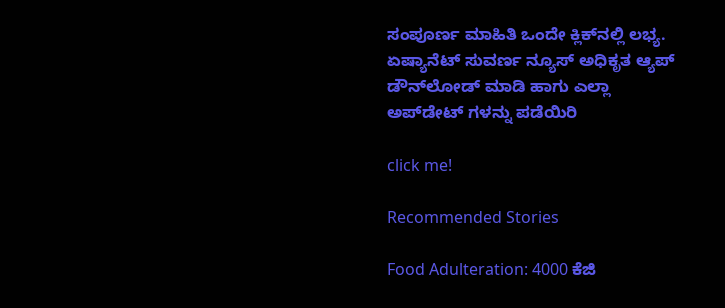ಸಂಪೂರ್ಣ ಮಾಹಿತಿ ಒಂದೇ ಕ್ಲಿಕ್‌ನಲ್ಲಿ ಲಭ್ಯ. ಏಷ್ಯಾನೆಟ್ ಸುವರ್ಣ ನ್ಯೂಸ್ ಅಧಿಕೃತ ಆ್ಯಪ್ ಡೌನ್‌ಲೋಡ್ ಮಾಡಿ ಹಾಗು ಎಲ್ಲಾ ಅಪ್‌ಡೇಟ್ ಗಳನ್ನು ಪಡೆಯಿರಿ

click me!

Recommended Stories

Food Adulteration: 4000 ಕೆಜಿ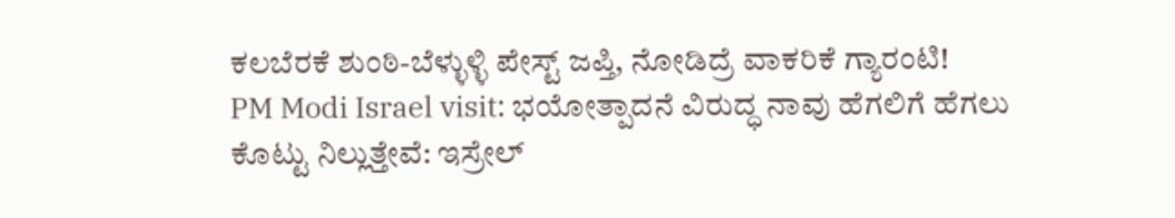ಕಲಬೆರಕೆ ಶುಂಠಿ-ಬೆಳ್ಳುಳ್ಳಿ ಪೇಸ್ಟ್ ಜಪ್ತಿ, ನೋಡಿದ್ರೆ ವಾಕರಿಕೆ ಗ್ಯಾರಂಟಿ!
PM Modi Israel visit: ಭಯೋತ್ಪಾದನೆ ವಿರುದ್ಧ ನಾವು ಹೆಗಲಿಗೆ ಹೆಗಲು ಕೊಟ್ಟು ನಿಲ್ಲುತ್ತೇವೆ: ಇಸ್ರೇಲ್‌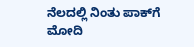ನೆಲದಲ್ಲಿ ನಿಂತು ಪಾಕ್‌ಗೆ ಮೋದಿ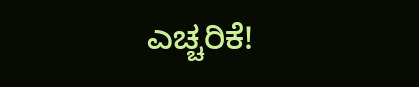ಎಚ್ಚರಿಕೆ!